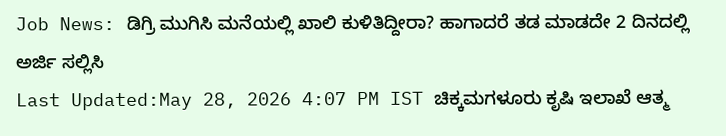Job News: ಡಿಗ್ರಿ ಮುಗಿಸಿ ಮನೆಯಲ್ಲಿ ಖಾಲಿ ಕುಳಿತಿದ್ದೀರಾ? ಹಾಗಾದರೆ ತಡ ಮಾಡದೇ 2 ದಿನದಲ್ಲಿ ಅರ್ಜಿ ಸಲ್ಲಿಸಿ
Last Updated:May 28, 2026 4:07 PM IST ಚಿಕ್ಕಮಗಳೂರು ಕೃಷಿ ಇಲಾಖೆ ಆತ್ಮ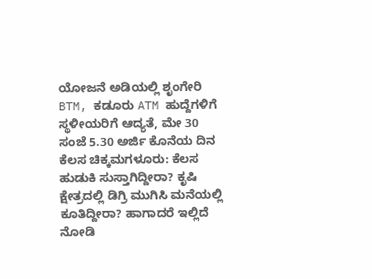ಯೋಜನೆ ಅಡಿಯಲ್ಲಿ ಶೃಂಗೇರಿ BTM, ಕಡೂರು ATM ಹುದ್ದೆಗಳಿಗೆ ಸ್ಥಳೀಯರಿಗೆ ಆದ್ಯತೆ, ಮೇ 30 ಸಂಜೆ 5.30 ಅರ್ಜಿ ಕೊನೆಯ ದಿನ ಕೆಲಸ ಚಿಕ್ಕಮಗಳೂರು: ಕೆಲಸ ಹುಡುಕಿ ಸುಸ್ತಾಗಿದ್ದೀರಾ? ಕೃಷಿ ಕ್ಷೇತ್ರದಲ್ಲಿ ಡಿಗ್ರಿ ಮುಗಿಸಿ ಮನೆಯಲ್ಲಿ ಕೂತಿದ್ದೀರಾ? ಹಾಗಾದರೆ ಇಲ್ಲಿದೆ ನೋಡಿ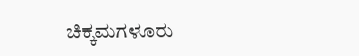ಚಿಕ್ಕಮಗಳೂರು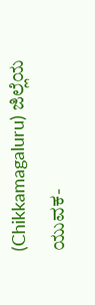(Chikkamagaluru) ಜಿಲ್ಲೆಯ ಯುವಕ-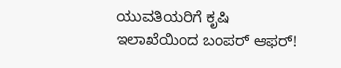ಯುವತಿಯರಿಗೆ ಕೃಷಿ ಇಲಾಖೆಯಿಂದ ಬಂಪರ್ ಆಫರ್!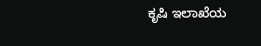ಕೃಷಿ ಇಲಾಖೆಯ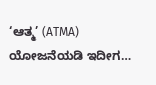‘ಆತ್ಮ’ (ATMA) ಯೋಜನೆಯಡಿ ಇದೀಗ…